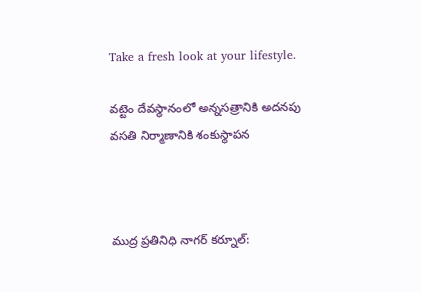Take a fresh look at your lifestyle.

వట్టెం దేవస్థానంలో అన్నసత్రానికి అదనపు వసతి నిర్మాణానికి శంకుస్థాపన



ముద్ర ప్రతినిధి నాగర్ కర్నూల్: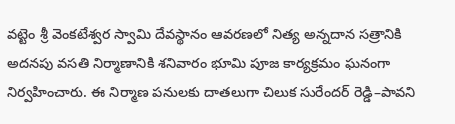వట్టెం శ్రీ వెంకటేశ్వర స్వామి దేవస్థానం ఆవరణలో నిత్య అన్నదాన సత్రానికి అదనపు వసతి నిర్మాణానికి శనివారం భూమి పూజ కార్యక్రమం ఘనంగా నిర్వహించారు. ఈ నిర్మాణ పనులకు దాతలుగా చిలుక సురేందర్ రెడ్డి–పావని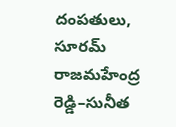దంపతులు, సూరమ్ రాజమహేంద్ర రెడ్డి–సునీత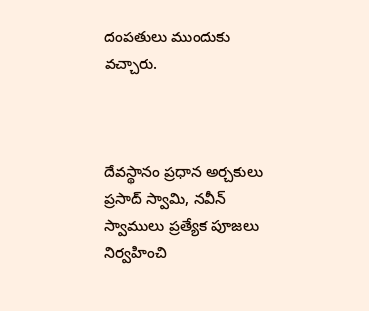దంపతులు ముందుకు వచ్చారు.



దేవస్థానం ప్రధాన అర్చకులు ప్రసాద్ స్వామి, నవీన్ స్వాములు ప్రత్యేక పూజలు నిర్వహించి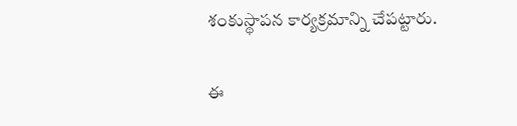శంకుస్థాపన కార్యక్రమాన్ని చేపట్టారు.

ఈ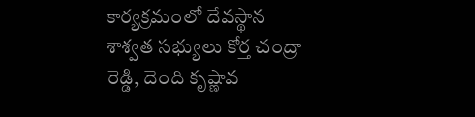కార్యక్రమంలో దేవస్థాన శాశ్వత సభ్యులు కోర్త చంద్రా రెడ్డి, దెంది కృష్ణావ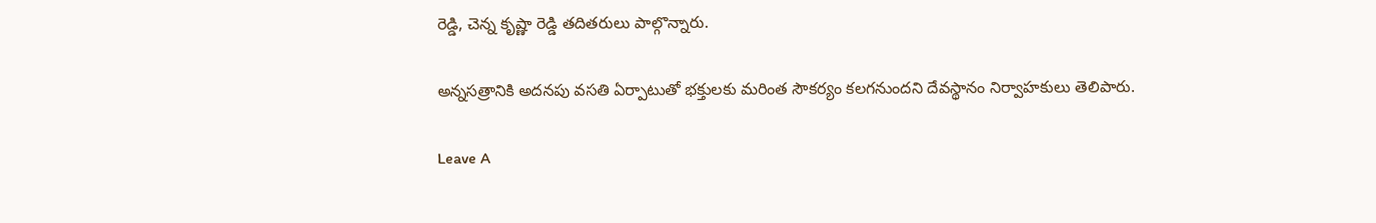రెడ్డి, చెన్న కృష్ణా రెడ్డి తదితరులు పాల్గొన్నారు.

అన్నసత్రానికి అదనపు వసతి ఏర్పాటుతో భక్తులకు మరింత సౌకర్యం కలగనుందని దేవస్థానం నిర్వాహకులు తెలిపారు.

Leave A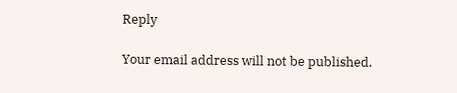Reply

Your email address will not be published.